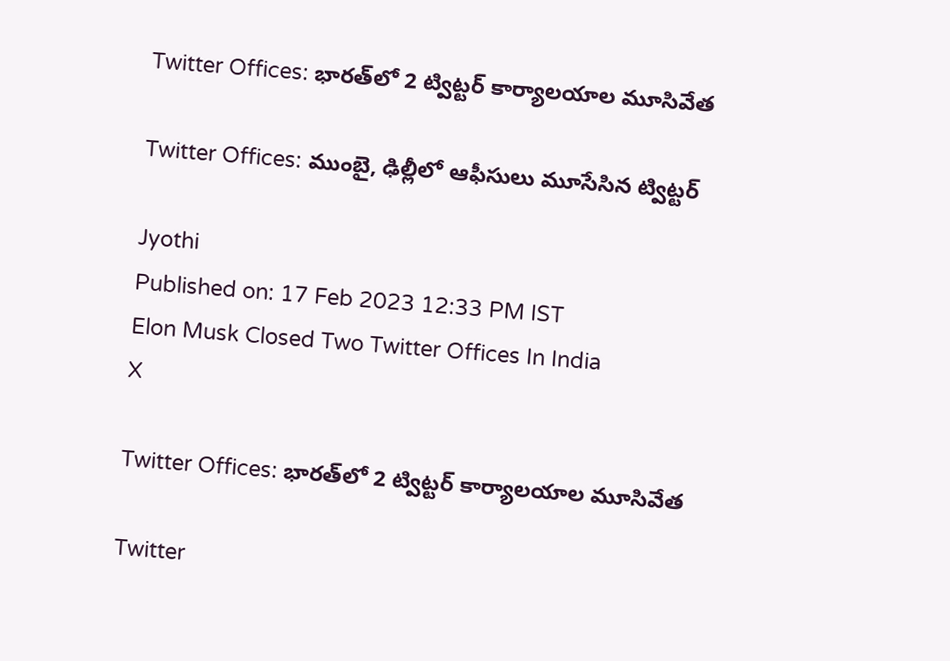Twitter Offices: భారత్‌లో 2 ట్విట్టర్ కార్యాలయాల మూసివేత

Twitter Offices: ముంబై, ఢిల్లీలో ఆఫీసులు మూసేసిన ట్విట్టర్

Jyothi
Published on: 17 Feb 2023 12:33 PM IST
Elon Musk Closed Two Twitter Offices In India
X

Twitter Offices: భారత్‌లో 2 ట్విట్టర్ కార్యాలయాల మూసివేత

Twitter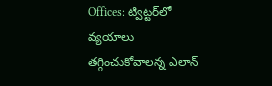Offices: ట్విట్టర్‌లో వ్యయాలు తగ్గించుకోవాలన్న ఎలాన్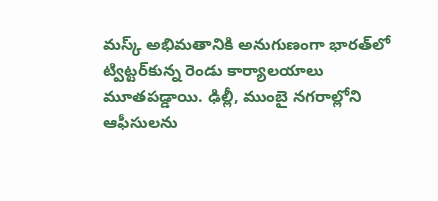మస్క్ అభిమతానికి అనుగుణంగా భారత్‌లో ట్విట్టర్‌కున్న రెండు కార్యాలయాలు మూతపడ్డాయి. ఢిల్లీ, ముంబై నగరాల్లోని ఆఫీసులను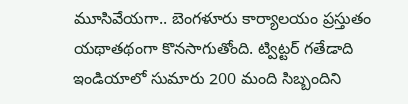మూసివేయగా.. బెంగళూరు కార్యాలయం ప్రస్తుతం యథాతథంగా కొనసాగుతోంది. ట్విట్టర్ గతేడాది ఇండియాలో సుమారు 200 మంది సిబ్బందిని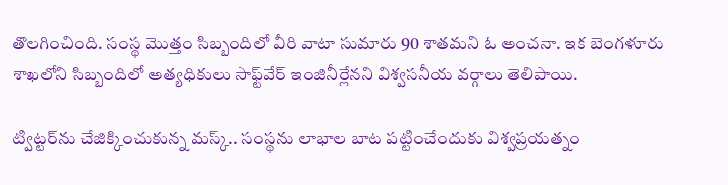తొలగించింది. సంస్థ మొత్తం సిబ్బందిలో వీరి వాటా సుమారు 90 శాతమని ఓ అంచనా. ఇక బెంగళూరు శాఖలోని సిబ్బందిలో అత్యధికులు సాఫ్ట్‌వేర్ ఇంజినీర్లేనని విశ్వసనీయ వర్గాలు తెలిపాయి.

ట్విట్టర్‌ను చేజిక్కించుకున్న మస్క్.. సంస్థను లాభాల బాట పట్టించేందుకు విశ్వప్రయత్నం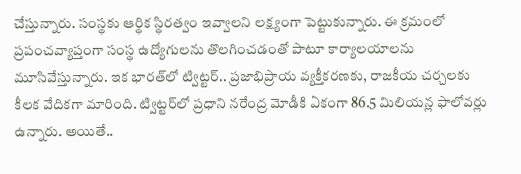చేస్తున్నారు. సంస్థకు ఆర్థిక స్థిరత్వం ఇవ్వాలని లక్ష్యంగా పెట్టుకున్నారు. ఈ క్రమంలో ప్రపంచవ్యాప్తంగా సంస్థ ఉద్యోగులను తొలగించడంతో పాటూ కార్యాలయాలను మూసివేస్తున్నారు. ఇక భారత్‌లో ట్విట్టర్.. ప్రజాభిప్రాయ వ్యక్తీకరణకు, రాజకీయ చర్చలకు కీలక వేదికగా మారింది. ట్విట్టర్‌లో ప్రధాని నరేంద్ర మోడీకి ఏకంగా 86.5 మిలియన్ల ఫాలోవర్లు ఉన్నారు. అయితే..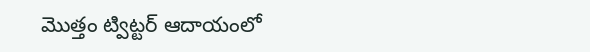మొత్తం ట్విట్టర్ ఆదాయంలో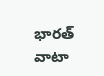భారత్ వాటా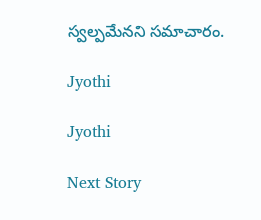స్వల్పమేనని సమాచారం.

Jyothi

Jyothi

Next Story